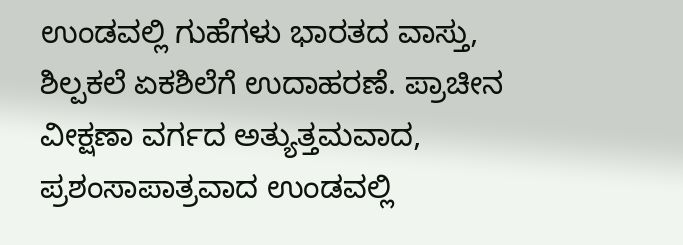ಉಂಡವಲ್ಲಿ ಗುಹೆಗಳು ಭಾರತದ ವಾಸ್ತು, ಶಿಲ್ಪಕಲೆ ಏಕಶಿಲೆಗೆ ಉದಾಹರಣೆ. ಪ್ರಾಚೀನ ವೀಕ್ಷಣಾ ವರ್ಗದ ಅತ್ಯುತ್ತಮವಾದ, ಪ್ರಶಂಸಾಪಾತ್ರವಾದ ಉಂಡವಲ್ಲಿ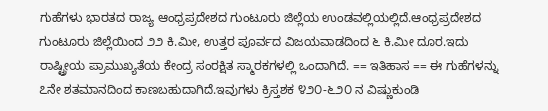ಗುಹೆಗಳು ಭಾರತದ ರಾಜ್ಯ ಆಂಧ್ರಪ್ರದೇಶದ ಗುಂಟೂರು ಜಿಲ್ಲೆಯ ಉಂಡವಲ್ಲಿಯಲ್ಲಿದೆ.ಆಂಧ್ರಪ್ರದೇಶದ ಗುಂಟೂರು ಜಿಲ್ಲೆಯಿಂದ ೨೨ ಕಿ.ಮೀ, ಉತ್ತರ ಪೂರ್ವದ ವಿಜಯವಾಡದಿಂದ ೬ ಕಿ.ಮೀ ದೂರ.ಇದು ರಾಷ್ಟ್ರೀಯ ಪ್ರಾಮುಖ್ಯತೆಯ ಕೇಂದ್ರ ಸಂರಕ್ಷಿತ ಸ್ಮಾರಕಗಳಲ್ಲಿ ಒಂದಾಗಿದೆ. == ಇತಿಹಾಸ == ಈ ಗುಹೆಗಳನ್ನು ೭ನೇ ಶತಮಾನದಿಂದ ಕಾಣಬಹುದಾಗಿದೆ.ಇವುಗಳು ಕ್ರಿಸ್ತಶಕ ೪೨೦-೬೨೦ ನ ವಿಷ್ಣುಕುಂಡಿ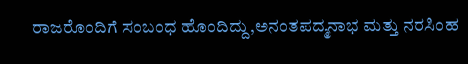ರಾಜರೊಂದಿಗೆ ಸಂಬಂಧ ಹೊಂದಿದ್ದು,ಅನಂತಪದ್ಮನಾಭ ಮತ್ತು ನರಸಿಂಹ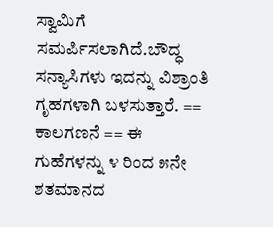ಸ್ವಾಮಿಗೆ ಸಮರ್ಪಿಸಲಾಗಿದೆ.ಬೌದ್ಧ‍ ಸನ್ಯಾಸಿಗಳು ಇದನ್ನು ವಿಶ್ರಾಂತಿ ಗೃಹಗಳಾಗಿ ಬಳಸುತ್ತಾರೆ. == ಕಾಲಗಣನೆ == ಈ ಗುಹೆಗಳನ್ನು ೪ ರಿಂದ ೫ನೇ ಶತಮಾನದ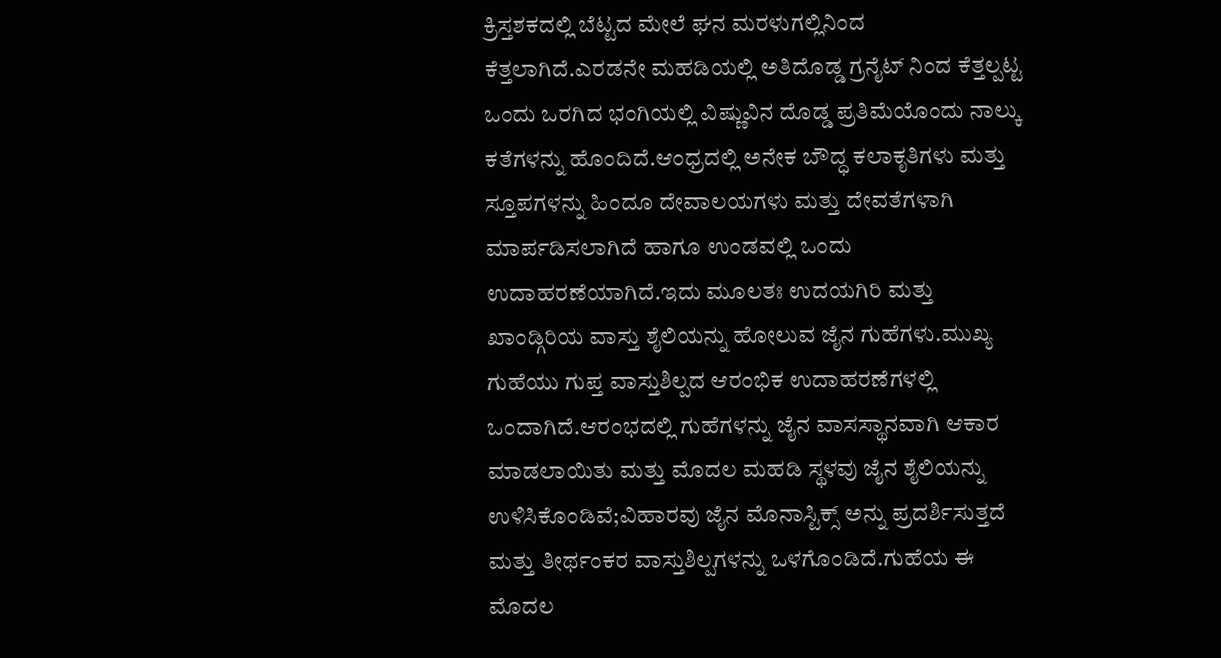ಕ್ರಿಸ್ತಶಕದಲ್ಲಿ ಬೆಟ್ಟದ ಮೇಲೆ ಘನ ಮರಳುಗಲ್ಲಿನಿಂದ ಕೆತ್ತಲಾಗಿದೆ.ಎರಡನೇ ಮಹಡಿಯಲ್ಲಿ ಅತಿದೊಡ್ಡ ಗ್ರನೈಟ್ ನಿಂದ ಕೆತ್ತಲ್ಪಟ್ಟ ಒಂದು ಒರಗಿದ ಭಂಗಿಯಲ್ಲಿ ವಿಷ್ಣುವಿನ ದೊಡ್ಡ ಪ್ರತಿಮೆಯೊಂದು ನಾಲ್ಕು ಕತೆಗಳನ್ನು ಹೊಂದಿದೆ.ಆಂಧ್ರದಲ್ಲಿ ಅನೇಕ ಬೌದ್ಧ ಕಲಾಕೃತಿಗಳು ಮತ್ತು ಸ್ತೂಪಗಳನ್ನು ಹಿಂದೂ ದೇವಾಲಯಗಳು ಮತ್ತು ದೇವತೆಗಳಾಗಿ ಮಾರ್ಪಡಿಸಲಾಗಿದೆ ಹಾಗೂ ಉಂಡವಲ್ಲಿ ಒಂದು ಉದಾಹರಣೆಯಾಗಿದೆ.ಇದು ಮೂಲತಃ ಉದಯಗಿರಿ ಮತ್ತು ಖಾಂಡ್ಗಿರಿಯ ವಾಸ್ತು ಶೈಲಿಯನ್ನು ಹೋಲುವ ಜೈನ ಗುಹೆಗಳು.ಮುಖ‍್ಯ ಗುಹೆಯು ಗುಪ್ತ ವಾಸ್ತುಶಿಲ್ಪದ ಆರಂಭಿಕ ಉದಾಹರಣೆಗಳಲ್ಲಿ ಒಂದಾಗಿದೆ.ಆರಂಭದಲ್ಲಿ ಗುಹೆಗಳನ್ನು ಜೈನ ವಾಸಸ್ಥಾನವಾಗಿ ಆಕಾರ ಮಾಡಲಾಯಿತು ಮತ್ತು ಮೊದಲ ಮಹಡಿ ಸ್ಥ‍ಳವು ಜೈನ ಶೈಲಿಯನ್ನು ಉಳಿಸಿಕೊಂಡಿವೆ;ವಿಹಾರವು ಜೈನ ಮೊನಾಸ್ಟಿಕ್ಸ್ ಅನ್ನು ಪ್ರದರ್ಶಿಸುತ್ತದೆ ಮತ್ತು ತೀರ್ಥಂಕರ ವಾಸ್ತುಶಿಲ್ಪಗಳನ್ನು ಒಳಗೊಂಡಿದೆ.ಗುಹೆಯ ಈ ಮೊದಲ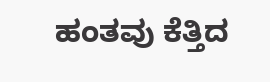ಹಂತವು ಕೆತ್ತಿದ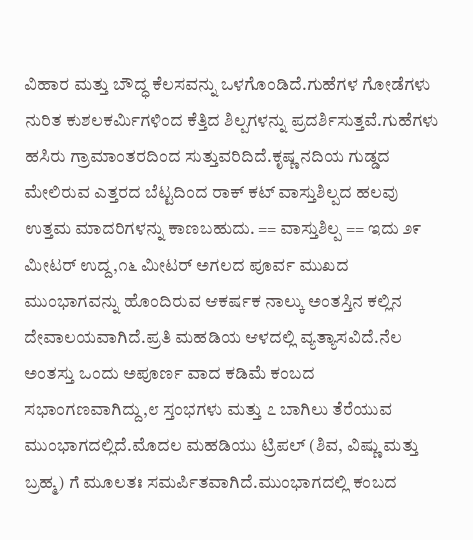ವಿಹಾರ ಮತ್ತು ಬೌದ್ಧ‍ ಕೆಲಸವನ್ನು ಒಳಗೊಂಡಿದೆ.ಗುಹೆಗಳ ಗೋಡೆಗಳು ನುರಿತ ಕುಶಲಕರ್ಮಿಗಳಿಂದ ಕೆತ್ತಿದ ಶಿಲ್ಪಗಳನ್ನು ಪ್ರದರ್ಶಿಸುತ್ತವೆ.ಗುಹೆಗಳು ಹಸಿರು ಗ್ರಾಮಾಂತರದಿಂದ ಸುತ್ತುವರಿದಿದೆ.ಕೃಷ್ಣ‍ ನದಿಯ ಗುಡ್ಡದ ಮೇಲಿರುವ ಎತ್ತರದ ಬೆಟ್ಟದಿಂದ ರಾಕ್ ಕಟ್ ವಾಸ್ತುಶಿಲ್ಪದ ಹಲವು ಉತ್ತಮ ಮಾದರಿಗಳನ್ನು ಕಾಣಬಹುದು. == ವಾಸ್ತುಶಿಲ್ಪ == ಇದು ೨೯ ಮೀಟರ್ ಉದ್ದ,೧೬ ಮೀಟರ್ ಅಗಲದ ಪೂರ್ವ ಮುಖದ ಮುಂಭಾಗವನ್ನು ಹೊಂದಿರುವ ಆಕರ್ಷಕ ನಾಲ್ಕು ಅಂತಸ್ತಿನ ಕಲ್ಲಿನ ದೇವಾಲಯವಾಗಿದೆ.ಪ್ರತಿ ಮಹಡಿಯ ಆಳದಲ್ಲಿ ವ್ಯತ್ಯಾಸವಿದೆ.ನೆಲ ಅಂತಸ್ತು ಒಂದು ಅಪೂರ್ಣ ವಾದ ಕಡಿಮೆ ಕಂಬದ ಸಭಾಂಗಣವಾಗಿದ್ದು,೮ ಸ್ತಂಭಗಳು ಮತ್ತು ೭ ಬಾಗಿಲು ತೆರೆಯುವ ಮುಂಭಾಗದಲ್ಲಿದೆ.ಮೊದಲ ಮಹಡಿಯು ಟ್ರಿಪಲ್ (ಶಿವ, ವಿ‍ಷ್ಣು ಮತ್ತು ಬ್ರಹ್ಮ) ಗೆ ಮೂಲತಃ ಸಮರ್ಪಿತವಾಗಿದೆ.ಮುಂಭಾಗದಲ್ಲಿ ಕಂಬದ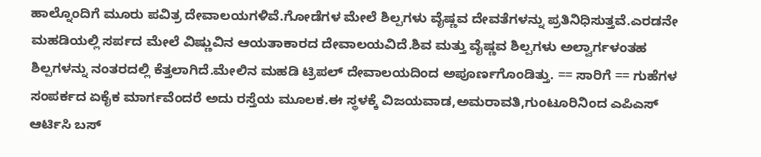ಹಾಲ್ನೊಂದಿಗೆ ಮೂರು ಪವಿತ್ರ ದೇವಾಲಯಗಳಿವೆ.ಗೋಡೆಗಳ ಮೇಲೆ ಶಿಲ್ಪಗಳು ವೈಷ್ಣವ ದೇವತೆಗಳನ್ನು ಪ್ರತಿನಿಧಿಸುತ್ತವೆ.ಎರಡನೇ ಮಹಡಿಯಲ್ಲಿ ಸರ್ಪದ ಮೇಲೆ ವಿಷ್ಣುವಿನ ಆಯತಾಕಾರದ ದೇವಾಲಯವಿದೆ.ಶಿವ ಮತ್ತು ವೈಷ್ಣವ ಶಿಲ್ಪಗಳು ಅಲ್ವಾರ್ಗಳಂತಹ ಶಿಲ್ಪಗಳನ್ನು ನಂತರದಲ್ಲಿ ಕೆತ್ತಲಾಗಿದೆ.ಮೇಲಿನ ಮಹಡಿ ಟ್ರಿಪಲ್ ದೇವಾಲಯದಿಂದ ಅಪೂರ್ಣ‍ಗೊಂಡಿತ್ತು. == ಸಾರಿಗೆ == ಗುಹೆಗಳ ಸಂಪರ್ಕದ ಏಕೈಕ ಮಾರ್ಗವೆಂದರೆ ಅದು ರಸ್ತೆಯ ಮೂಲಕ.ಈ ಸ್ಥಳಕ್ಕೆ ವಿಜಯವಾಡ,ಅಮರಾವತಿ,ಗುಂಟೂರಿನಿಂದ ಎಪಿಎಸ್ ಆರ್ಟಿಸಿ ಬಸ್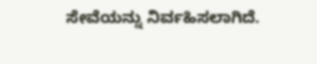ಸೇವೆಯನ್ನು ನಿರ್ವಹಿಸಲಾಗಿದೆ.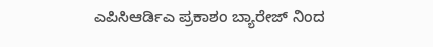ಎಪಿಸಿಆರ್ಡಿಎ ಪ್ರಕಾಶಂ ಬ್ಯಾರೇಜ್ ನಿಂದ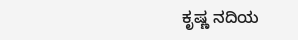ಕೃಷ್ಣ ನದಿಯ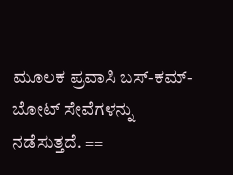ಮೂಲಕ ಪ್ರವಾಸಿ ಬಸ್-ಕಮ್-ಬೋಟ್ ಸೇವೆಗಳನ್ನು ನಡೆಸುತ್ತದೆ. ==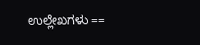ಉಲ್ಲೇಖಗಳು ==